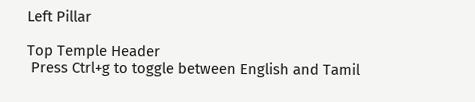Left Pillar

Top Temple Header
 Press Ctrl+g to toggle between English and Tamil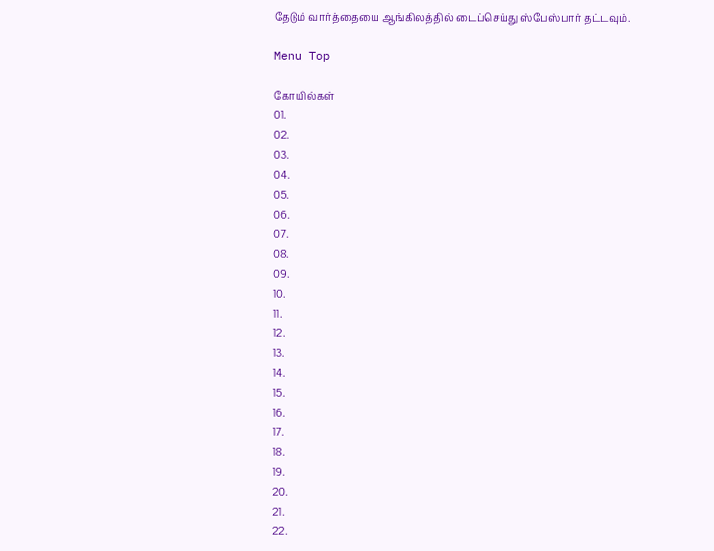தேடும் வார்த்தையை ஆங்கிலத்தில் டைப்செய்து ஸ்பேஸ்பார் தட்டவும்.

Menu Top

கோயில்கள்
01.
02.
03.
04.
05.
06.
07.
08.
09.
10.
11.
12.
13.
14.
15.
16.
17.
18.
19.
20.
21.
22.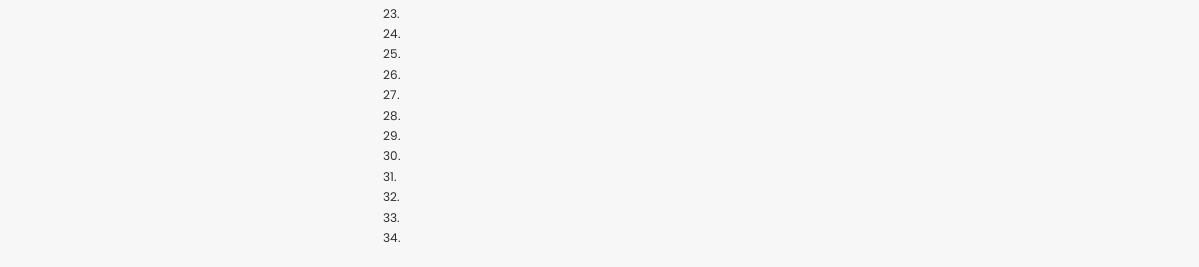23.
24.
25.
26.
27.
28.
29.
30.
31.
32.
33.
34.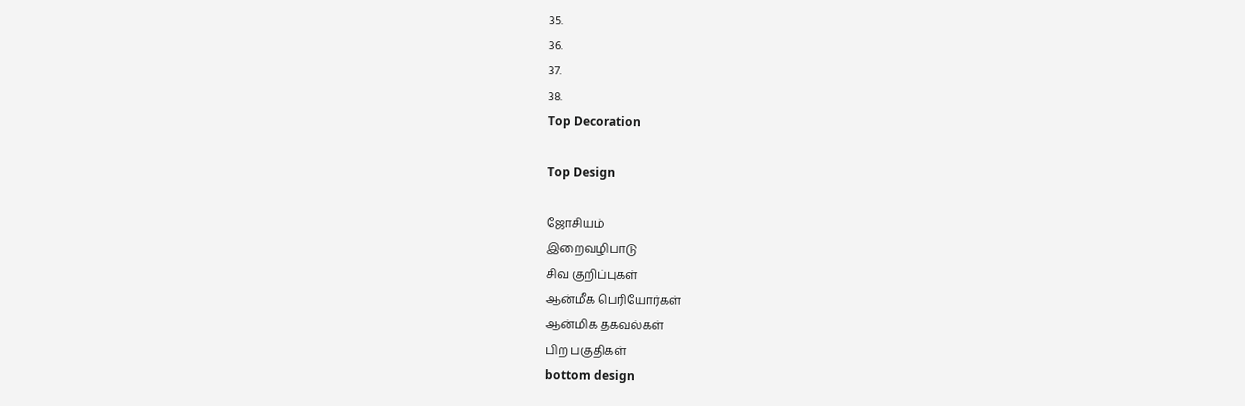35.
36.
37.
38.
Top Decoration

Top Design

ஜோசியம்
இறைவழிபாடு
சிவ குறிப்புகள்
ஆன்மீக பெரியோர்கள்
ஆன்மிக தகவல்கள்
பிற பகுதிகள்
bottom design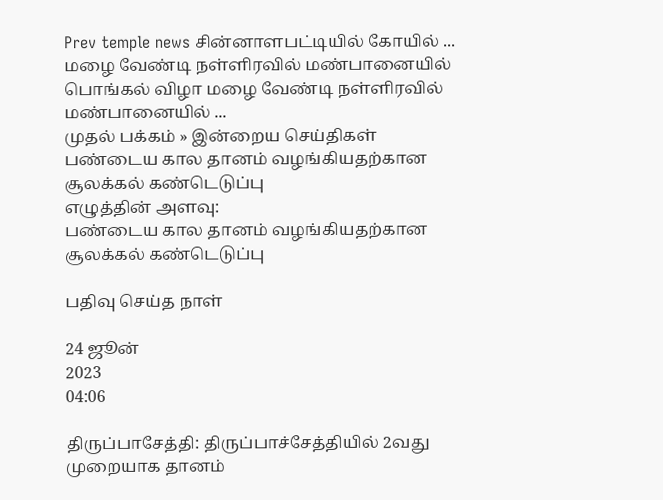Prev temple news சின்னாளபட்டியில் கோயில் ... மழை வேண்டி நள்ளிரவில் மண்பானையில் பொங்கல் விழா மழை வேண்டி நள்ளிரவில் மண்பானையில் ...
முதல் பக்கம் » இன்றைய செய்திகள்
பண்டைய கால தானம் வழங்கியதற்கான சூலக்கல் கண்டெடுப்பு
எழுத்தின் அளவு:
பண்டைய கால தானம் வழங்கியதற்கான சூலக்கல் கண்டெடுப்பு

பதிவு செய்த நாள்

24 ஜூன்
2023
04:06

திருப்பாசேத்தி: திருப்பாச்சேத்தியில் 2வது முறையாக தானம்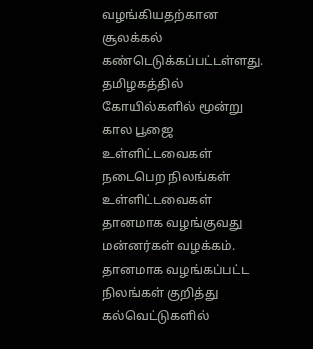வழங்கியதற்கான சூலக்கல் கண்டெடுக்கப்பட்டள்ளது. தமிழகத்தில் கோயில்களில் மூன்று கால பூஜை உள்ளிட்டவைகள் நடைபெற நிலங்கள் உள்ளிட்டவைகள் தானமாக வழங்குவது மன்னர்கள் வழக்கம். தானமாக வழங்கப்பட்ட நிலங்கள் குறித்து கல்வெட்டுகளில்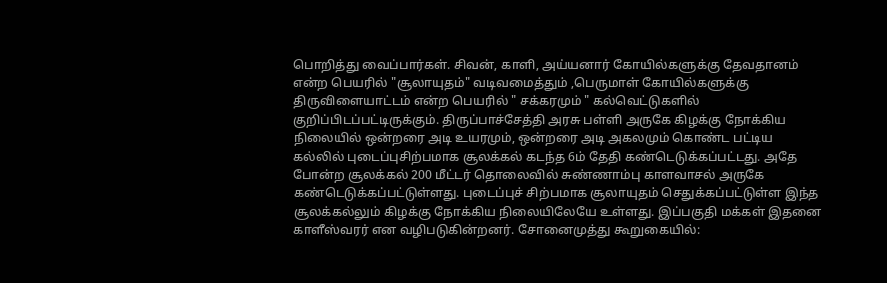பொறித்து வைப்பார்கள். சிவன், காளி, அய்யனார் கோயில்களுக்கு தேவதானம் என்ற பெயரில் "சூலாயுதம்" வடிவமைத்தும் ,பெருமாள் கோயில்களுக்கு திருவிளையாட்டம் என்ற பெயரில் " சக்கரமும் " கல்வெட்டுகளில் குறிப்பிடப்பட்டிருக்கும். திருப்பாச்சேத்தி அரசு பள்ளி அருகே கிழக்கு நோக்கிய நிலையில் ஒன்றரை அடி உயரமும், ஒன்றரை அடி அகலமும் கொண்ட பட்டிய கல்லில் புடைப்புசிற்பமாக சூலக்கல் கடந்த 6ம் தேதி கண்டெடுக்கப்பட்டது. அதே போன்ற சூலக்கல் 200 மீட்டர் தொலைவில் சுண்ணாம்பு காளவாசல் அருகே கண்டெடுக்கப்பட்டுள்ளது. புடைப்புச் சிற்பமாக சூலாயுதம் செதுக்கப்பட்டுள்ள இந்த சூலக்கல்லும் கிழக்கு நோக்கிய நிலையிலேயே உள்ளது. இப்பகுதி மக்கள் இதனை காளீஸ்வரர் என வழிபடுகின்றனர். சோனைமுத்து கூறுகையில்: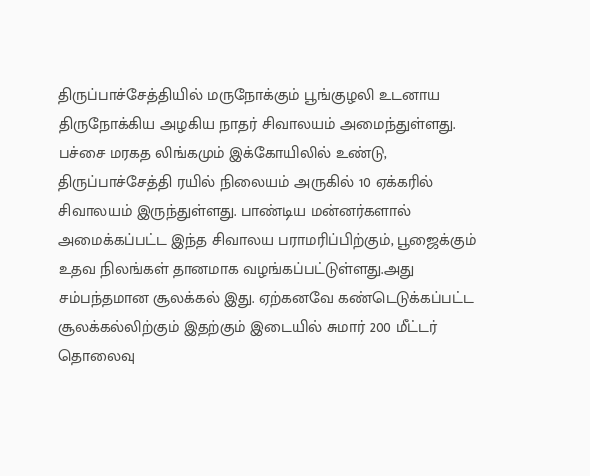திருப்பாச்சேத்தியில் மருநோக்கும் பூங்குழலி உடனாய திருநோக்கிய அழகிய நாதர் சிவாலயம் அமைந்துள்ளது. பச்சை மரகத லிங்கமும் இக்கோயிலில் உண்டு, திருப்பாச்சேத்தி ரயில் நிலையம் அருகில் 10 ஏக்கரில் சிவாலயம் இருந்துள்ளது. பாண்டிய மன்னர்களால் அமைக்கப்பட்ட இந்த சிவாலய பராமரிப்பிற்கும், பூஜைக்கும் உதவ நிலங்கள் தானமாக வழங்கப்பட்டுள்ளது.அது சம்பந்தமான சூலக்கல் இது. ஏற்கனவே கண்டெடுக்கப்பட்ட சூலக்கல்லிற்கும் இதற்கும் இடையில் சுமார் 200 மீட்டர் தொலைவு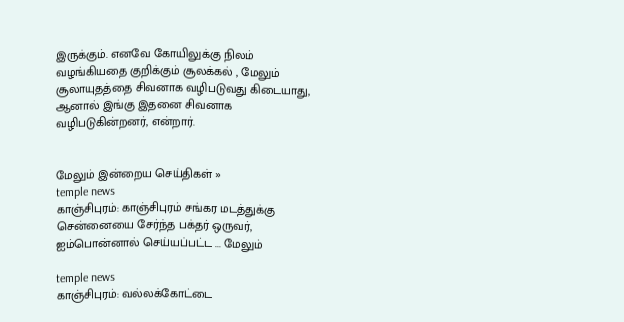இருக்கும். எனவே கோயிலுக்கு நிலம் வழங்கியதை குறிக்கும் சூலக்கல் , மேலும் சூலாயுதத்தை சிவனாக வழிபடுவது கிடையாது, ஆனால் இங்கு இதனை சிவனாக வழிபடுகின்றனர், என்றார்.


மேலும் இன்றைய செய்திகள் »
temple news
காஞ்சிபுரம்: காஞ்சிபுரம் சங்கர மடத்துக்கு சென்னையை சேர்ந்த பக்தர் ஒருவர், ஐம்பொன்னால் செய்யப்பட்ட ... மேலும்

temple news
காஞ்சிபுரம்: வல்லக்கோட்டை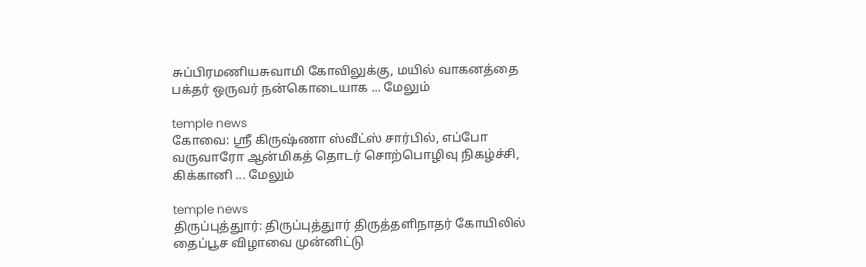சுப்பிரமணியசுவாமி கோவிலுக்கு, மயில் வாகனத்தை பக்தர் ஒருவர் நன்கொடையாக ... மேலும்

temple news
கோவை: ஸ்ரீ கிருஷ்ணா ஸ்வீட்ஸ் சார்பில், எப்போ வருவாரோ ஆன்மிகத் தொடர் சொற்பொழிவு நிகழ்ச்சி, கிக்கானி ... மேலும்

temple news
திருப்புத்துார்: திருப்புத்துார் திருத்தளிநாதர் கோயிலில் தைப்பூச விழாவை முன்னிட்டு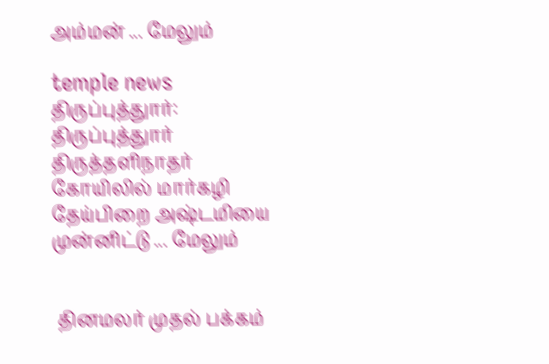அம்மன் ... மேலும்

temple news
திருப்புத்துார்: திருப்புத்துார் திருத்தளிநாதர் கோயிலில் மார்கழி தேய்பிறை அஷ்டமியை முன்னிட்டு ... மேலும்


 தினமலர் முதல் பக்கம்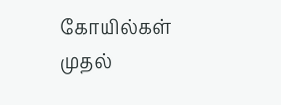கோயில்கள் முதல்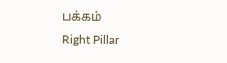பக்கம்
Right Pillar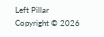Left Pillar
Copyright © 2026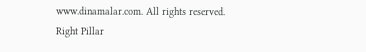www.dinamalar.com. All rights reserved.
Right Pillar